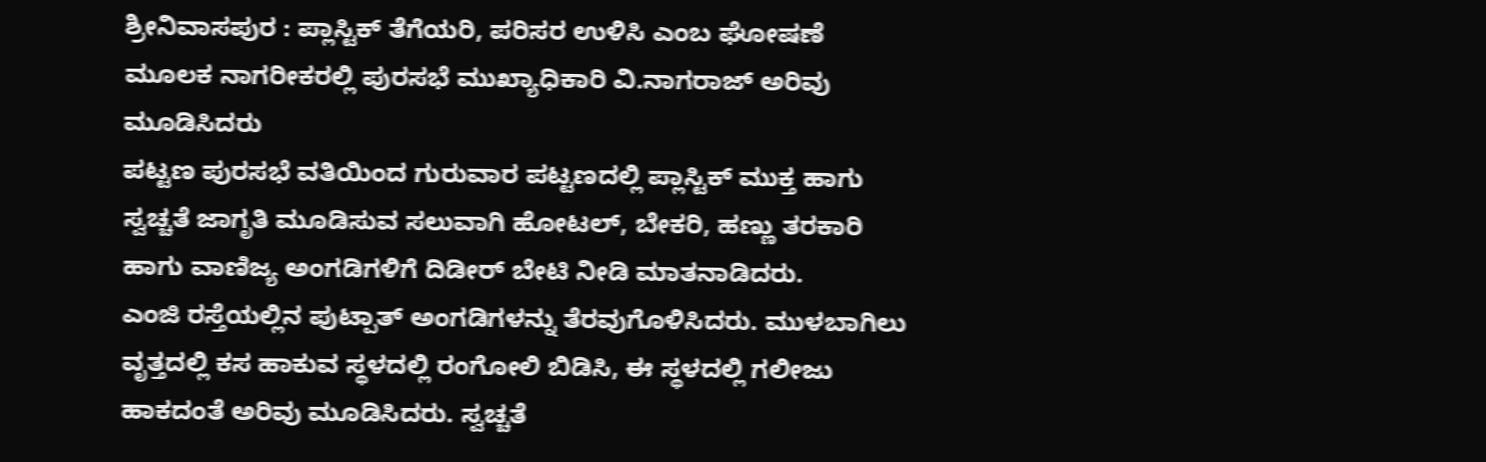ಶ್ರೀನಿವಾಸಪುರ : ಪ್ಲಾಸ್ಟಿಕ್ ತೆಗೆಯರಿ, ಪರಿಸರ ಉಳಿಸಿ ಎಂಬ ಘೋಷಣೆ ಮೂಲಕ ನಾಗರೀಕರಲ್ಲಿ ಪುರಸಭೆ ಮುಖ್ಯಾಧಿಕಾರಿ ವಿ.ನಾಗರಾಜ್ ಅರಿವು ಮೂಡಿಸಿದರು
ಪಟ್ಟಣ ಪುರಸಭೆ ವತಿಯಿಂದ ಗುರುವಾರ ಪಟ್ಟಣದಲ್ಲಿ ಪ್ಲಾಸ್ಟಿಕ್ ಮುಕ್ತ ಹಾಗು ಸ್ವಚ್ಚತೆ ಜಾಗೃತಿ ಮೂಡಿಸುವ ಸಲುವಾಗಿ ಹೋಟಲ್, ಬೇಕರಿ, ಹಣ್ಣು ತರಕಾರಿ ಹಾಗು ವಾಣಿಜ್ಯ ಅಂಗಡಿಗಳಿಗೆ ದಿಡೀರ್ ಬೇಟಿ ನೀಡಿ ಮಾತನಾಡಿದರು.
ಎಂಜಿ ರಸ್ತೆಯಲ್ಲಿನ ಪುಟ್ಪಾತ್ ಅಂಗಡಿಗಳನ್ನು ತೆರವುಗೊಳಿಸಿದರು. ಮುಳಬಾಗಿಲು ವೃತ್ತದಲ್ಲಿ ಕಸ ಹಾಕುವ ಸ್ಥಳದಲ್ಲಿ ರಂಗೋಲಿ ಬಿಡಿಸಿ, ಈ ಸ್ಥಳದಲ್ಲಿ ಗಲೀಜು ಹಾಕದಂತೆ ಅರಿವು ಮೂಡಿಸಿದರು. ಸ್ವಚ್ಚತೆ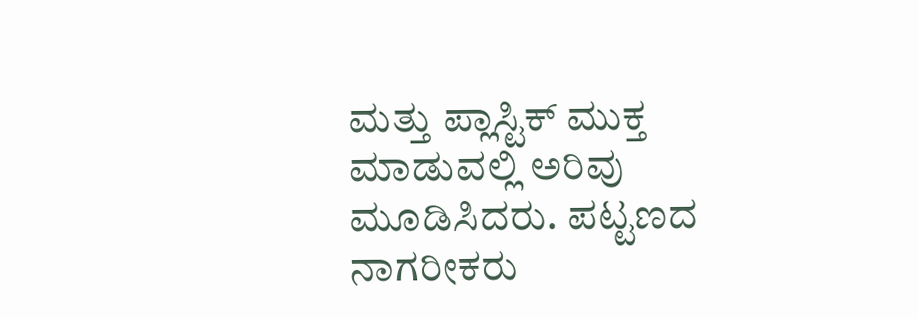ಮತ್ತು ಪ್ಲಾಸ್ಟಿಕ್ ಮುಕ್ತ ಮಾಡುವಲ್ಲಿ ಅರಿವು ಮೂಡಿಸಿದರು. ಪಟ್ಟಣದ ನಾಗರೀಕರು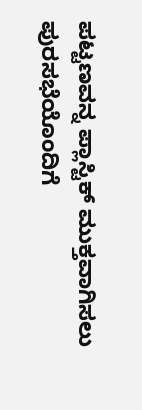ಪಟ್ಟಣವನ್ನ ಪ್ಲಾಸ್ಟಿಕ್ ಮುಕ್ತವಾಗಿಸಲು ಪುರಸಭೆಯೊಂದಿಗೆ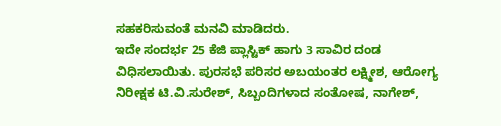ಸಹಕರಿಸುವಂತೆ ಮನವಿ ಮಾಡಿದರು.
ಇದೇ ಸಂದರ್ಭ 25 ಕೆಜಿ ಪ್ಲಾಸ್ಟಿಕ್ ಹಾಗು 3 ಸಾವಿರ ದಂಡ ವಿಧಿಸಲಾಯಿತು. ಪುರಸಭೆ ಪರಿಸರ ಅಬಯಂತರ ಲಕ್ಷ್ಮೀಶ, ಆರೋಗ್ಯ ನಿರೀಕ್ಷಕ ಟಿ.ವಿ.ಸುರೇಶ್, ಸಿಬ್ಬಂದಿಗಳಾದ ಸಂತೋಷ, ನಾಗೇಶ್,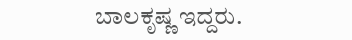ಬಾಲಕೃಷ್ಣ ಇದ್ದರು.